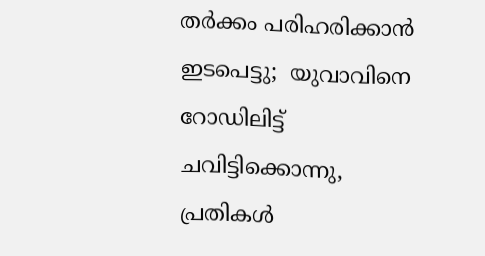തർക്കം പരിഹരിക്കാൻ ഇടപെട്ടു;  യുവാവിനെ റോഡിലിട്ട് ചവിട്ടിക്കൊന്നു, പ്രതികൾ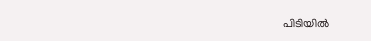പിടിയിൽ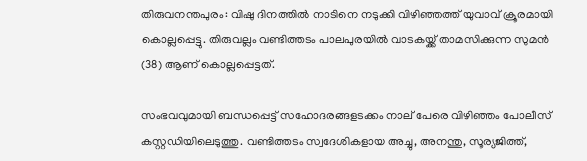തിരുവനന്തപുരം: വിഷു ദിനത്തിൽ നാടിനെ നടുക്കി വിഴിഞ്ഞത്ത് യുവാവ് ക്രൂരമായി കൊല്ലപ്പെട്ടു. തിരുവല്ലം വണ്ടിത്തടം പാലപുരയിൽ വാടകയ്ക്ക് താമസിക്കുന്ന സുമൻ (38) ആണ് കൊല്ലപ്പെട്ടത്.

സംഭവവുമായി ബന്ധപ്പെട്ട് സഹോദരങ്ങളടക്കം നാല് പേരെ വിഴിഞ്ഞം പോലീസ് കസ്റ്റഡിയിലെടുത്തു. വണ്ടിത്തടം സ്വദേശികളായ അച്ചു, അനന്തു, സൂര്യജിത്ത്,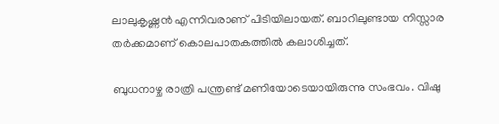ലാലുകൃഷ്ണൻ എന്നിവരാണ് പിടിയിലായത്. ബാറിലുണ്ടായ നിസ്സാര തർക്കമാണ് കൊലപാതകത്തിൽ കലാശിച്ചത്.

ബുധനാഴ്ച രാത്രി പന്ത്രണ്ട് മണിയോടെയായിരുന്നു സംഭവം. വിഷു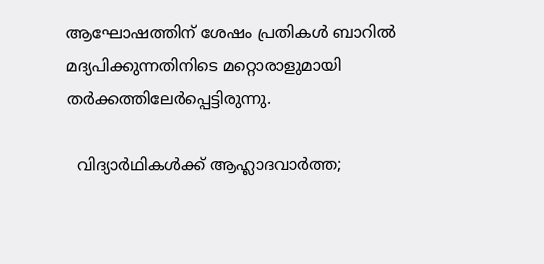ആഘോഷത്തിന് ശേഷം പ്രതികൾ ബാറിൽ മദ്യപിക്കുന്നതിനിടെ മറ്റൊരാളുമായി തർക്കത്തിലേർപ്പെട്ടിരുന്നു.

  വിദ്യാർഥികൾക്ക് ആഹ്ലാദവാർത്ത;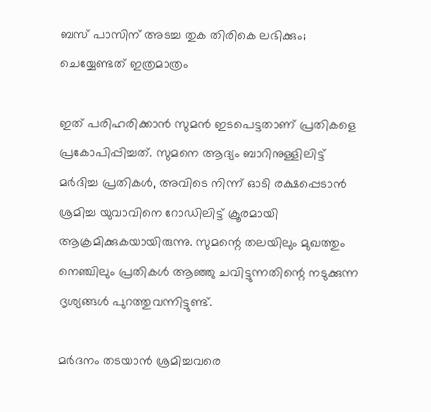ബസ് പാസിന് അടച്ച തുക തിരികെ ലഭിക്കും; ചെയ്യേണ്ടത് ഇത്രമാത്രം

ഇത് പരിഹരിക്കാൻ സുമൻ ഇടപെട്ടതാണ് പ്രതികളെ പ്രകോപിപ്പിച്ചത്. സുമനെ ആദ്യം ബാറിനുള്ളിലിട്ട് മർദിച്ച പ്രതികൾ, അവിടെ നിന്ന് ഓടി രക്ഷപ്പെടാൻ ശ്രമിച്ച യുവാവിനെ റോഡിലിട്ട് ക്രൂരമായി ആക്രമിക്കുകയായിരുന്നു. സുമന്റെ തലയിലും മുഖത്തും നെഞ്ചിലും പ്രതികൾ ആഞ്ഞു ചവിട്ടുന്നതിന്റെ നടുക്കുന്ന ദൃശ്യങ്ങൾ പുറത്തുവന്നിട്ടുണ്ട്.

മർദനം തടയാൻ ശ്രമിച്ചവരെ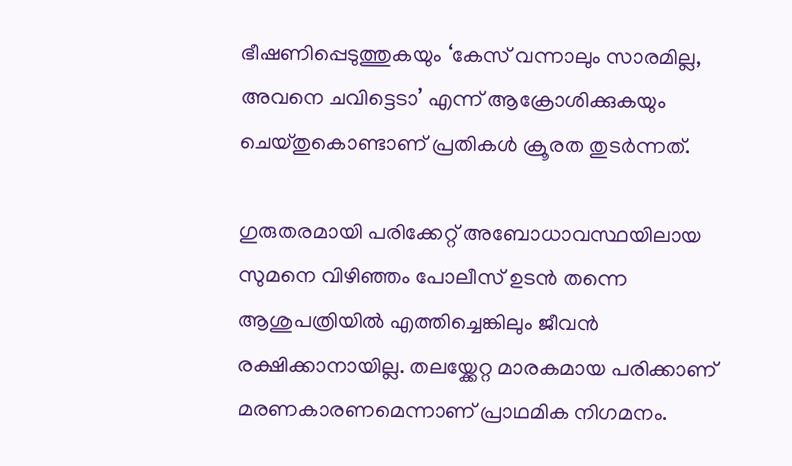ഭീഷണിപ്പെടുത്തുകയും ‘കേസ് വന്നാലും സാരമില്ല, അവനെ ചവിട്ടെടാ’ എന്ന് ആക്രോശിക്കുകയും ചെയ്തുകൊണ്ടാണ് പ്രതികൾ ക്രൂരത തുടർന്നത്.

ഗുരുതരമായി പരിക്കേറ്റ് അബോധാവസ്ഥയിലായ സുമനെ വിഴിഞ്ഞം പോലീസ് ഉടൻ തന്നെ ആശുപത്രിയിൽ എത്തിച്ചെങ്കിലും ജീവൻ രക്ഷിക്കാനായില്ല. തലയ്ക്കേറ്റ മാരകമായ പരിക്കാണ് മരണകാരണമെന്നാണ് പ്രാഥമിക നിഗമനം.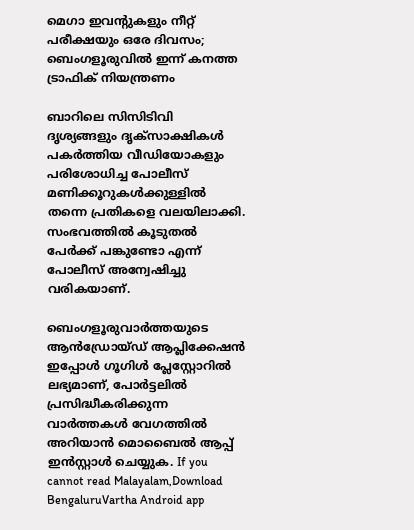മെഗാ ഇവന്റുകളും നീറ്റ് പരീക്ഷയും ഒരേ ദിവസം; ബെംഗളൂരുവിൽ ഇന്ന് കനത്ത ട്രാഫിക് നിയന്ത്രണം

ബാറിലെ സിസിടിവി ദൃശ്യങ്ങളും ദൃക്‌സാക്ഷികൾ പകർത്തിയ വീഡിയോകളും പരിശോധിച്ച പോലീസ് മണിക്കൂറുകൾക്കുള്ളിൽ തന്നെ പ്രതികളെ വലയിലാക്കി. സംഭവത്തിൽ കൂടുതൽ പേർക്ക് പങ്കുണ്ടോ എന്ന് പോലീസ് അന്വേഷിച്ചു വരികയാണ്.

ബെംഗളൂരുവാർത്തയുടെ ആൻഡ്രോയ്ഡ് ആപ്ലിക്കേഷൻ ഇപ്പോൾ ഗൂഗിൾ പ്ലേസ്റ്റോറിൽ ലഭ്യമാണ്, പോർട്ടലിൽ പ്രസിദ്ധീകരിക്കുന്ന വാർത്തകൾ വേഗത്തിൽ അറിയാൻ മൊബൈൽ ആപ്പ് ഇൻസ്റ്റാൾ ചെയ്യുക. If you cannot read Malayalam,Download BengaluruVartha Android app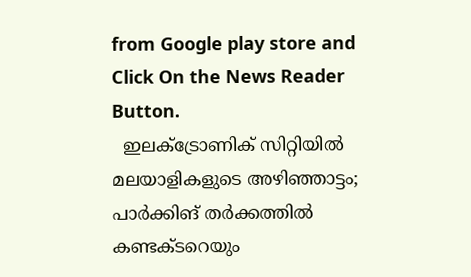from Google play store and Click On the News Reader Button.
  ഇലക്ട്രോണിക് സിറ്റിയിൽ മലയാളികളുടെ അഴിഞ്ഞാട്ടം; പാര്‍ക്കിങ് തര്‍ക്കത്തിൽ കണ്ടക്ടറെയും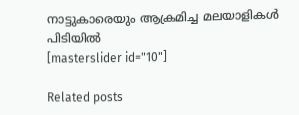നാട്ടുകാരെയും ആക്രമിച്ച മലയാളികള്‍ പിടിയില്‍
[masterslider id="10"]

Related posts